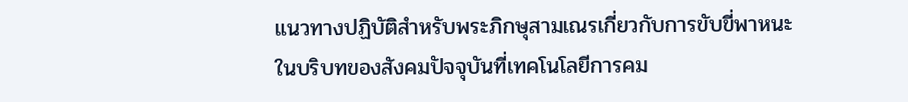แนวทางปฏิบัติสำหรับพระภิกษุสามเณรเกี่ยวกับการขับขี่พาหนะ
ในบริบทของสังคมปัจจุบันที่เทคโนโลยีการคม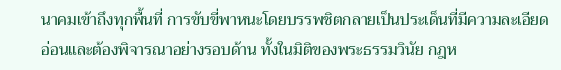นาคมเข้าถึงทุกพื้นที่ การขับขี่พาหนะโดยบรรพชิตกลายเป็นประเด็นที่มีความละเอียดอ่อนและต้องพิจารณาอย่างรอบด้าน ทั้งในมิติของพระธรรมวินัย กฎห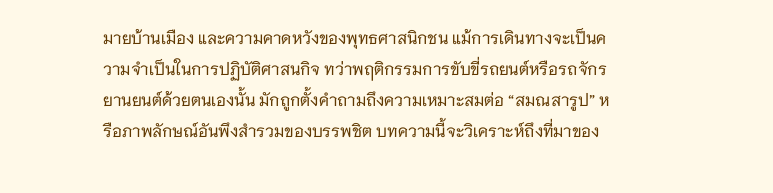มายบ้านเมือง และความคาดหวังของพุทธศาสนิกชน แม้การเดินทางจะเป็นความจำเป็นในการปฏิบัติศาสนกิจ ทว่าพฤติกรรมการขับขี่รถยนต์หรือรถจักรยานยนต์ด้วยตนเองนั้น มักถูกตั้งคำถามถึงความเหมาะสมต่อ “สมณสารูป” หรือภาพลักษณ์อันพึงสำรวมของบรรพชิต บทความนี้จะวิเคราะห์ถึงที่มาของ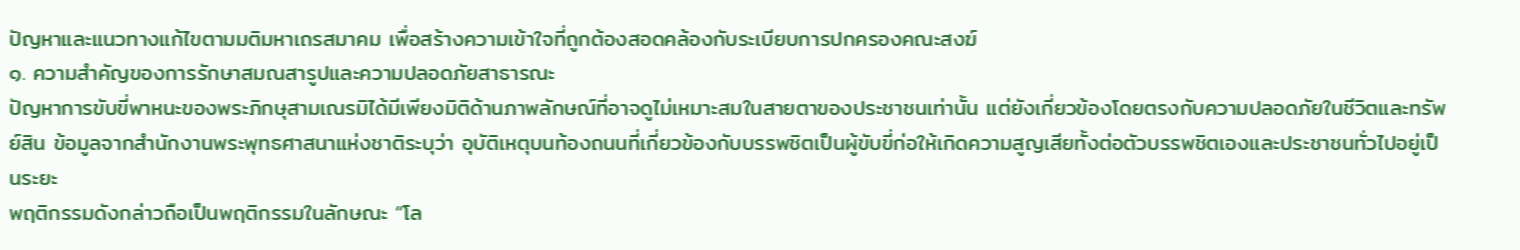ปัญหาและแนวทางแก้ไขตามมติมหาเถรสมาคม เพื่อสร้างความเข้าใจที่ถูกต้องสอดคล้องกับระเบียบการปกครองคณะสงฆ์
๑. ความสำคัญของการรักษาสมณสารูปและความปลอดภัยสาธารณะ
ปัญหาการขับขี่พาหนะของพระภิกษุสามเณรมิได้มีเพียงมิติด้านภาพลักษณ์ที่อาจดูไม่เหมาะสมในสายตาของประชาชนเท่านั้น แต่ยังเกี่ยวข้องโดยตรงกับความปลอดภัยในชีวิตและทรัพย์สิน ข้อมูลจากสำนักงานพระพุทธศาสนาแห่งชาติระบุว่า อุบัติเหตุบนท้องถนนที่เกี่ยวข้องกับบรรพชิตเป็นผู้ขับขี่ก่อให้เกิดความสูญเสียทั้งต่อตัวบรรพชิตเองและประชาชนทั่วไปอยู่เป็นระยะ
พฤติกรรมดังกล่าวถือเป็นพฤติกรรมในลักษณะ “โล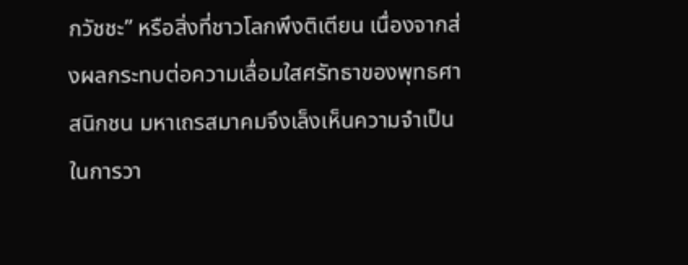กวัชชะ” หรือสิ่งที่ชาวโลกพึงติเตียน เนื่องจากส่งผลกระทบต่อความเลื่อมใสศรัทธาของพุทธศาสนิกชน มหาเถรสมาคมจึงเล็งเห็นความจำเป็นในการวา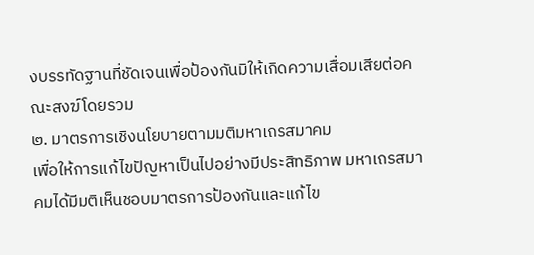งบรรทัดฐานที่ชัดเจนเพื่อป้องกันมิให้เกิดความเสื่อมเสียต่อคณะสงฆ์โดยรวม
๒. มาตรการเชิงนโยบายตามมติมหาเถรสมาคม
เพื่อให้การแก้ไขปัญหาเป็นไปอย่างมีประสิทธิภาพ มหาเถรสมาคมได้มีมติเห็นชอบมาตรการป้องกันและแก้ไข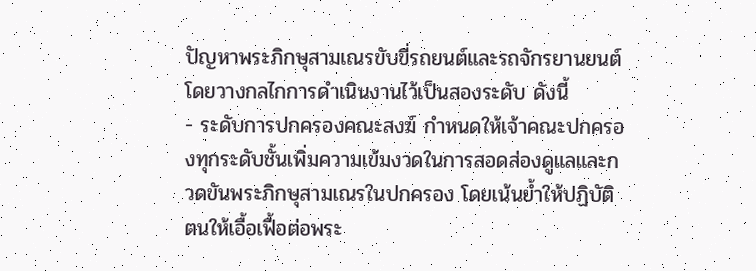ปัญหาพระภิกษุสามเณรขับขี่รถยนต์และรถจักรยานยนต์ โดยวางกลไกการดำเนินงานไว้เป็นสองระดับ ดังนี้
- ระดับการปกครองคณะสงฆ์ กำหนดให้เจ้าคณะปกครองทุกระดับชั้นเพิ่มความเข้มงวดในการสอดส่องดูแลและกวดขันพระภิกษุสามเณรในปกครอง โดยเน้นย้ำให้ปฏิบัติตนให้เอื้อเฟื้อต่อพระ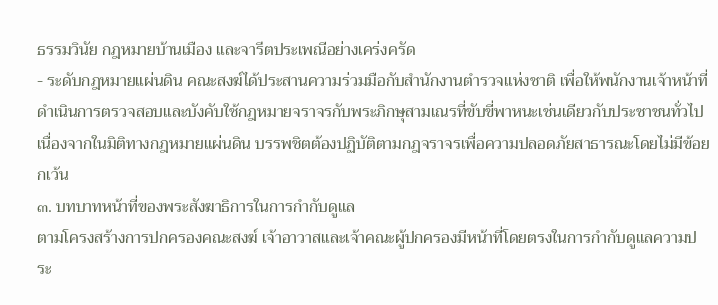ธรรมวินัย กฎหมายบ้านเมือง และจารีตประเพณีอย่างเคร่งครัด
- ระดับกฎหมายแผ่นดิน คณะสงฆ์ได้ประสานความร่วมมือกับสำนักงานตำรวจแห่งชาติ เพื่อให้พนักงานเจ้าหน้าที่ดำเนินการตรวจสอบและบังคับใช้กฎหมายจราจรกับพระภิกษุสามเณรที่ขับขี่พาหนะเช่นเดียวกับประชาชนทั่วไป เนื่องจากในมิติทางกฎหมายแผ่นดิน บรรพชิตต้องปฏิบัติตามกฎจราจรเพื่อความปลอดภัยสาธารณะโดยไม่มีข้อยกเว้น
๓. บทบาทหน้าที่ของพระสังฆาธิการในการกำกับดูแล
ตามโครงสร้างการปกครองคณะสงฆ์ เจ้าอาวาสและเจ้าคณะผู้ปกครองมีหน้าที่โดยตรงในการกำกับดูแลความประ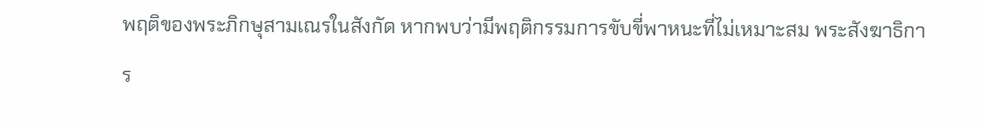พฤติของพระภิกษุสามเณรในสังกัด หากพบว่ามีพฤติกรรมการขับขี่พาหนะที่ไม่เหมาะสม พระสังฆาธิการ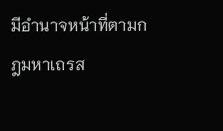มีอำนาจหน้าที่ตามกฎมหาเถรส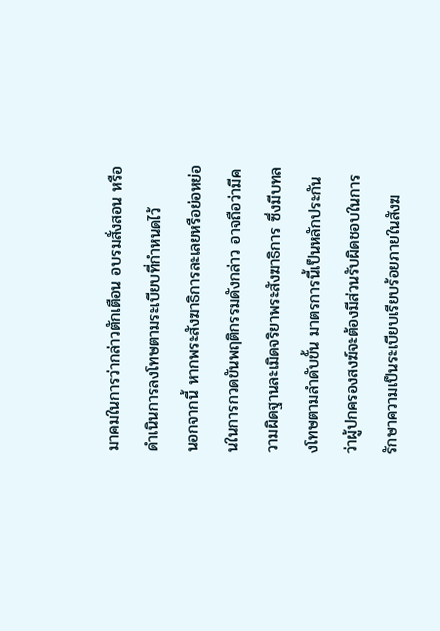มาคมในการว่ากล่าวตักเตือน อบรมสั่งสอน หรือดำเนินการลงโทษตามระเบียบที่กำหนดไว้
นอกจากนี้ หากพระสังฆาธิการละเลยหรือย่อหย่อนในการกวดขันพฤติกรรมดังกล่าว อาจถือว่ามีความผิดฐานละเมิดจริยาพระสังฆาธิการ ซึ่งมีบทลงโทษตามลำดับขั้น มาตรการนี้เป็นหลักประกันว่าผู้ปกครองสงฆ์จะต้องมีส่วนรับผิดชอบในการรักษาความเป็นระเบียบเรียบร้อยภายในสังฆ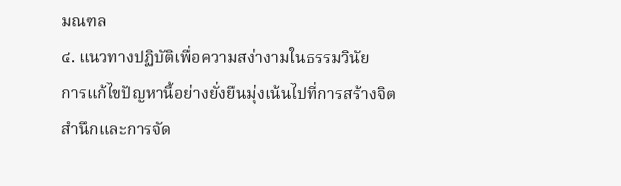มณฑล
๔. แนวทางปฏิบัติเพื่อความสง่างามในธรรมวินัย
การแก้ไขปัญหานี้อย่างยั่งยืนมุ่งเน้นไปที่การสร้างจิตสำนึกและการจัด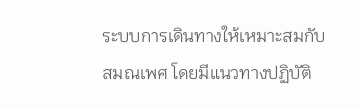ระบบการเดินทางให้เหมาะสมกับสมณเพศ โดยมีแนวทางปฏิบัติ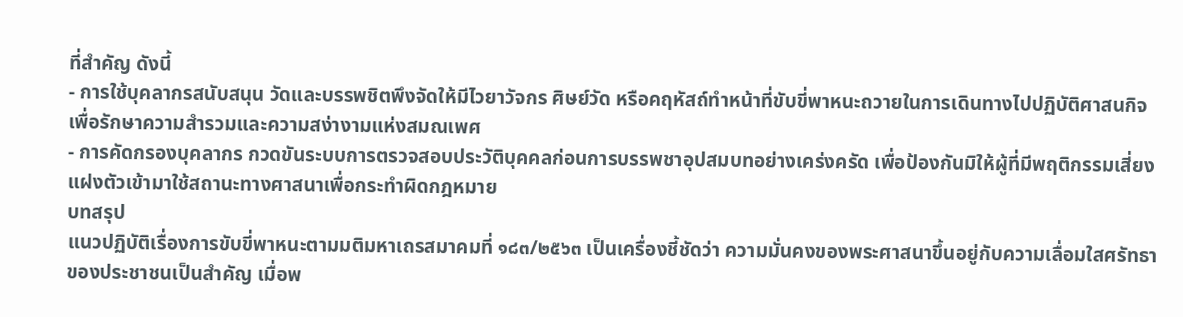ที่สำคัญ ดังนี้
- การใช้บุคลากรสนับสนุน วัดและบรรพชิตพึงจัดให้มีไวยาวัจกร ศิษย์วัด หรือคฤหัสถ์ทำหน้าที่ขับขี่พาหนะถวายในการเดินทางไปปฏิบัติศาสนกิจ เพื่อรักษาความสำรวมและความสง่างามแห่งสมณเพศ
- การคัดกรองบุคลากร กวดขันระบบการตรวจสอบประวัติบุคคลก่อนการบรรพชาอุปสมบทอย่างเคร่งครัด เพื่อป้องกันมิให้ผู้ที่มีพฤติกรรมเสี่ยงแฝงตัวเข้ามาใช้สถานะทางศาสนาเพื่อกระทำผิดกฎหมาย
บทสรุป
แนวปฏิบัติเรื่องการขับขี่พาหนะตามมติมหาเถรสมาคมที่ ๑๘๓/๒๕๖๓ เป็นเครื่องชี้ชัดว่า ความมั่นคงของพระศาสนาขึ้นอยู่กับความเลื่อมใสศรัทธาของประชาชนเป็นสำคัญ เมื่อพ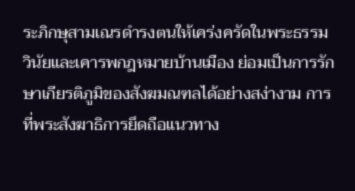ระภิกษุสามเณรดำรงตนให้เคร่งครัดในพระธรรมวินัยและเคารพกฎหมายบ้านเมือง ย่อมเป็นการรักษาเกียรติภูมิของสังฆมณฑลได้อย่างสง่างาม การที่พระสังฆาธิการยึดถือแนวทาง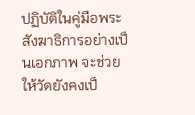ปฏิบัติในคู่มือพระสังฆาธิการอย่างเป็นเอกภาพ จะช่วยให้วัดยังคงเป็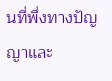นที่พึ่งทางปัญญาและ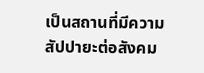เป็นสถานที่มีความสัปปายะต่อสังคม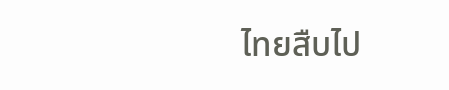ไทยสืบไป